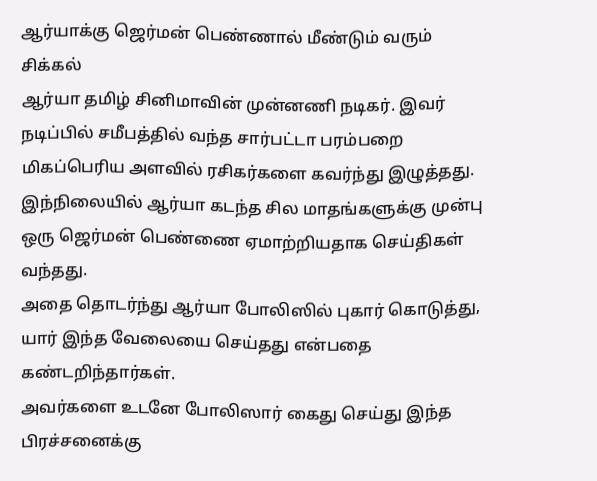ஆர்யாக்கு ஜெர்மன் பெண்ணால் மீண்டும் வரும் சிக்கல்
ஆர்யா தமிழ் சினிமாவின் முன்னணி நடிகர். இவர் நடிப்பில் சமீபத்தில் வந்த சார்பட்டா பரம்பறை மிகப்பெரிய அளவில் ரசிகர்களை கவர்ந்து இழுத்தது.
இந்நிலையில் ஆர்யா கடந்த சில மாதங்களுக்கு முன்பு ஒரு ஜெர்மன் பெண்ணை ஏமாற்றியதாக செய்திகள் வந்தது.
அதை தொடர்ந்து ஆர்யா போலிஸில் புகார் கொடுத்து, யார் இந்த வேலையை செய்தது என்பதை கண்டறிந்தார்கள்.
அவர்களை உடனே போலிஸார் கைது செய்து இந்த பிரச்சனைக்கு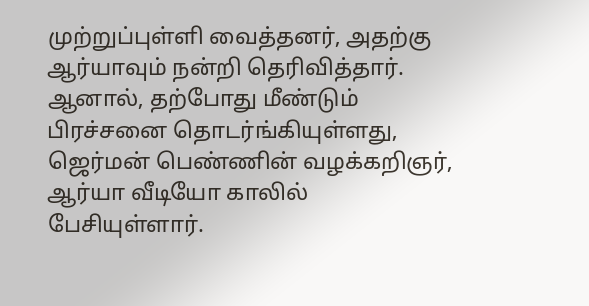முற்றுப்புள்ளி வைத்தனர், அதற்கு ஆர்யாவும் நன்றி தெரிவித்தார்.
ஆனால், தற்போது மீண்டும் பிரச்சனை தொடர்ங்கியுள்ளது, ஜெர்மன் பெண்ணின் வழக்கறிஞர், ஆர்யா வீடியோ காலில் பேசியுள்ளார்.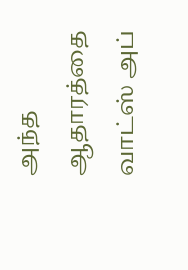அந்த ஆதாரத்தை வாட்ஸ் அப்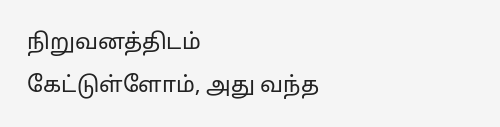நிறுவனத்திடம் கேட்டுள்ளோம், அது வந்த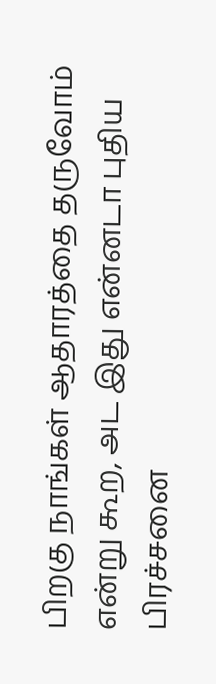பிறகு நாங்கள் ஆதாரத்தை தருவோம் என்று கூற, அட இது என்னடா புதிய பிரச்சனை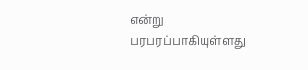என்று பரபரப்பாகியுள்ளது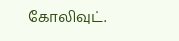கோலிவுட்.